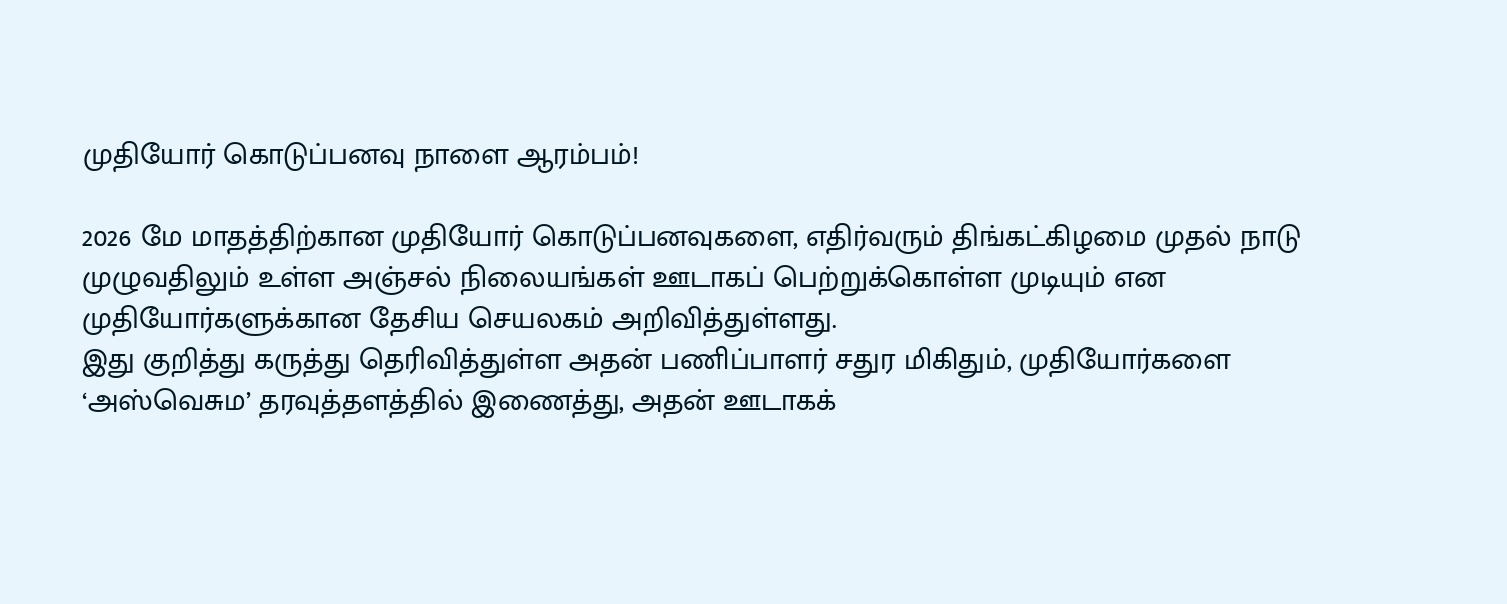முதியோர் கொடுப்பனவு நாளை ஆரம்பம்!

2026 மே மாதத்திற்கான முதியோர் கொடுப்பனவுகளை, எதிர்வரும் திங்கட்கிழமை முதல் நாடு முழுவதிலும் உள்ள அஞ்சல் நிலையங்கள் ஊடாகப் பெற்றுக்கொள்ள முடியும் என முதியோர்களுக்கான தேசிய செயலகம் அறிவித்துள்ளது.
இது குறித்து கருத்து தெரிவித்துள்ள அதன் பணிப்பாளர் சதுர மிகிதும், முதியோர்களை ‘அஸ்வெசும’ தரவுத்தளத்தில் இணைத்து, அதன் ஊடாகக்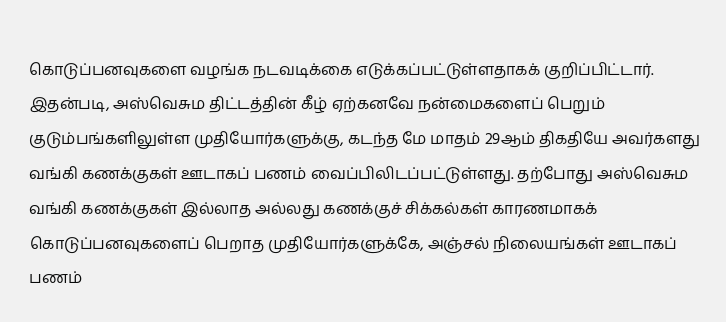கொடுப்பனவுகளை வழங்க நடவடிக்கை எடுக்கப்பட்டுள்ளதாகக் குறிப்பிட்டார்.
இதன்படி, அஸ்வெசும திட்டத்தின் கீழ் ஏற்கனவே நன்மைகளைப் பெறும் குடும்பங்களிலுள்ள முதியோர்களுக்கு, கடந்த மே மாதம் 29ஆம் திகதியே அவர்களது வங்கி கணக்குகள் ஊடாகப் பணம் வைப்பிலிடப்பட்டுள்ளது. தற்போது அஸ்வெசும வங்கி கணக்குகள் இல்லாத அல்லது கணக்குச் சிக்கல்கள் காரணமாகக் கொடுப்பனவுகளைப் பெறாத முதியோர்களுக்கே, அஞ்சல் நிலையங்கள் ஊடாகப் பணம்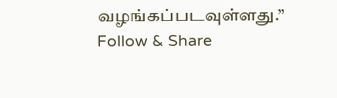வழங்கப்படவுள்ளது.”
Follow & Share